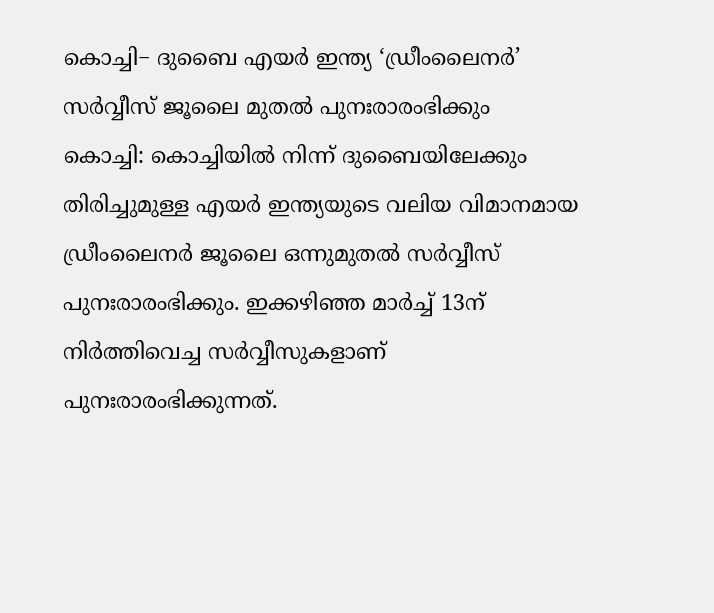കൊച്ചി− ദുബൈ എയർ ഇന്ത്യ ‘ഡ്രീംലൈനർ’ സർവ്വീസ് ജൂലൈ മുതൽ പുനഃരാരംഭിക്കും
കൊച്ചി: കൊച്ചിയിൽ നിന്ന് ദുബൈയിലേക്കും തിരിച്ചുമുള്ള എയർ ഇന്ത്യയുടെ വലിയ വിമാനമായ ഡ്രീംലൈനർ ജൂലൈ ഒന്നുമുതൽ സർവ്വീസ് പുനഃരാരംഭിക്കും. ഇക്കഴിഞ്ഞ മാർച്ച് 13ന് നിർത്തിവെച്ച സർവ്വീസുകളാണ് പുനഃരാരംഭിക്കുന്നത്.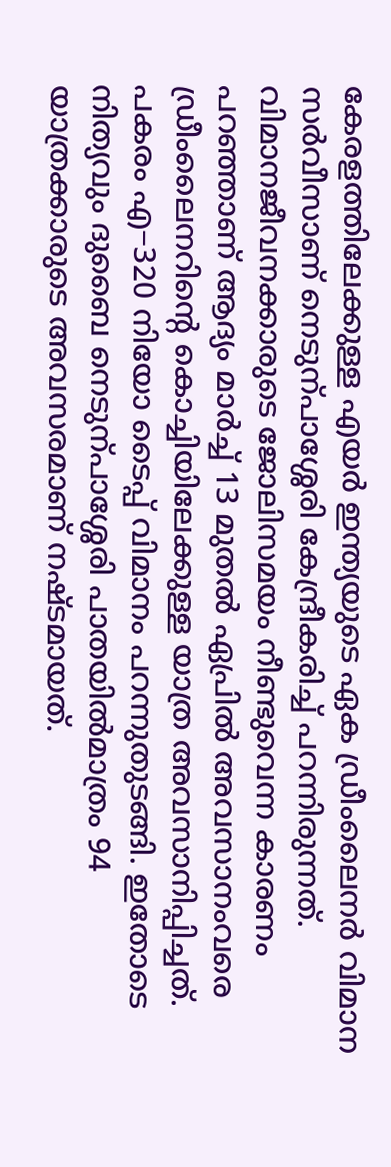കേരളത്തിലേക്കുള്ള എയർ ഇന്ത്യയുടെ ഏക ഡ്രീംലൈനർ വിമാന സർവീസാണ് നെടുന്പാശ്ശേരി കേന്ദ്രീകരിച്ച് പറന്നിരുന്നത്. വിമാനജീവനക്കാരുടെ ജോലിസമയം നീണ്ടുവെന്ന കാരണം പറഞ്ഞാണ് ആദ്യം മാർച്ച് 13 മുതൽ ഏപ്രിൽ അവസാനംവരെ ഡ്രീംലൈനറിന്റെ കൊച്ചിയിലേക്കുള്ള യാത്ര അവസാനിപ്പിച്ചത്. പകരം എ−320 നിയോ ടൈപ്പ് വിമാനം പറന്നുതുടങ്ങി. ഇതോടെ നിത്യവും ദുബൈ നെടുന്പാശ്ശേരി പാതയിൽമാത്രം 94 യാത്രക്കാരുടെ അവസരമാണ് നഷ്ടമായത്.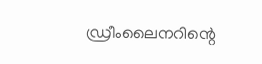ഡ്രീംലൈനറിന്റെ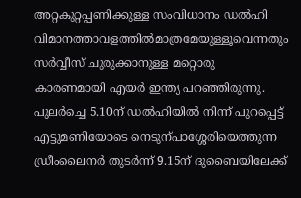അറ്റകുറ്റപ്പണിക്കുള്ള സംവിധാനം ഡൽഹി വിമാനത്താവളത്തിൽമാത്രമേയുള്ളൂവെന്നതും സർവ്വീസ് ചുരുക്കാനുള്ള മറ്റൊരു കാരണമായി എയർ ഇന്ത്യ പറഞ്ഞിരുന്നു.
പുലർച്ചെ 5.10ന് ഡൽഹിയിൽ നിന്ന് പുറപ്പെട്ട് എട്ടുമണിയോടെ നെടുന്പാശ്ശേരിയെത്തുന്ന ഡ്രീംലൈനർ തുടർന്ന് 9.15ന് ദുബൈയിലേക്ക്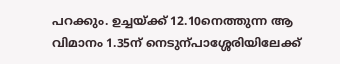പറക്കും. ഉച്ചയ്ക്ക് 12.10നെത്തുന്ന ആ വിമാനം 1.35ന് നെടുന്പാശ്ശേരിയിലേക്ക്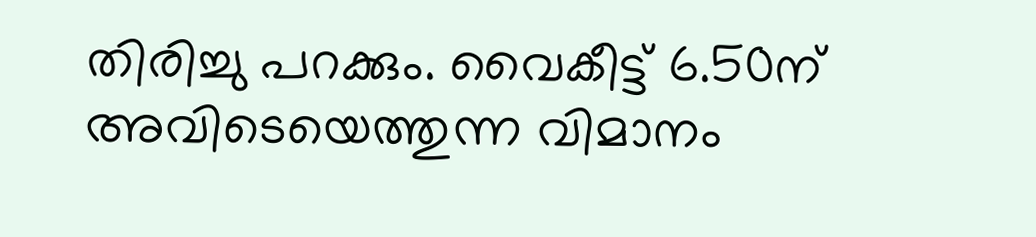തിരിച്ചു പറക്കും. വൈകീട്ട് 6.50ന് അവിടെയെത്തുന്ന വിമാനം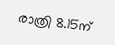രാത്രി 8.15ന്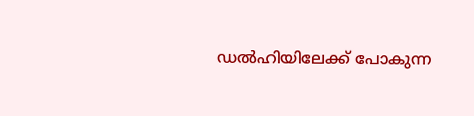ഡൽഹിയിലേക്ക് പോകുന്ന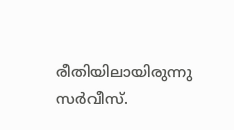രീതിയിലായിരുന്നു സർവീസ്.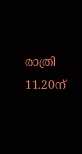രാത്രി 11.20ന്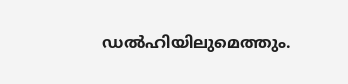ഡൽഹിയിലുമെത്തും.